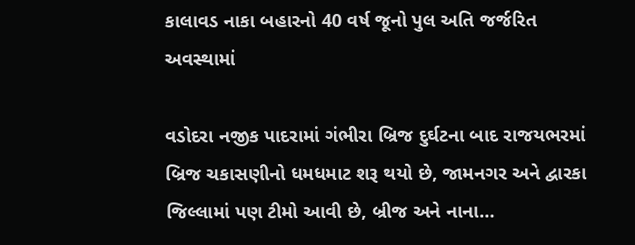કાલાવડ નાકા બહારનો 40 વર્ષ જૂનો પુલ અતિ જર્જરિત અવસ્થામાં

વડોદરા નજીક પાદરામાં ગંભીરા બ્રિજ દુર્ઘટના બાદ રાજયભરમાં બ્રિજ ચકાસણીનો ધમધમાટ શરૂ થયો છે, જામનગર અને દ્વારકા જિલ્લામાં પણ ટીમો આવી છે, બ્રીજ અને નાના…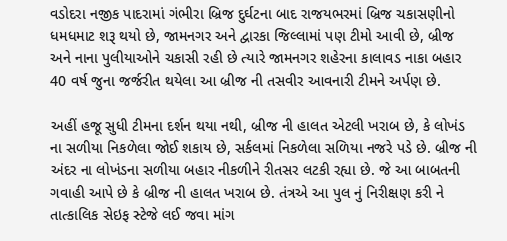વડોદરા નજીક પાદરામાં ગંભીરા બ્રિજ દુર્ઘટના બાદ રાજયભરમાં બ્રિજ ચકાસણીનો ધમધમાટ શરૂ થયો છે, જામનગર અને દ્વારકા જિલ્લામાં પણ ટીમો આવી છે, બ્રીજ અને નાના પુલીયાઓને ચકાસી રહી છે ત્યારે જામનગર શહેરના કાલાવડ નાકા બહાર 40 વર્ષ જુના જર્જરીત થયેલા આ બ્રીજ ની તસવીર આવનારી ટીમને અર્પણ છે.

અહીં હજૂ સુધી ટીમના દર્શન થયા નથી, બ્રીજ ની હાલત એટલી ખરાબ છે, કે લોખંડ ના સળીયા નિકળેલા જોઈ શકાય છે, સર્કલમાં નિકળેલા સળિયા નજરે પડે છે. બ્રીજ ની અંદર ના લોખંડના સળીયા બહાર નીકળીને રીતસર લટકી રહ્યા છે. જે આ બાબતની ગવાહી આપે છે કે બ્રીજ ની હાલત ખરાબ છે. તંત્રએ આ પુલ નું નિરીક્ષણ કરી ને તાત્કાલિક સેઇફ સ્ટેજે લઈ જવા માંગ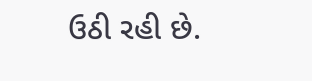ઉઠી રહી છે.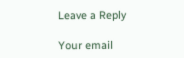Leave a Reply

Your email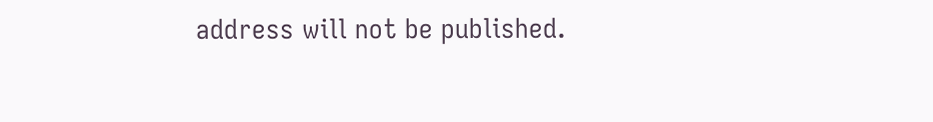address will not be published.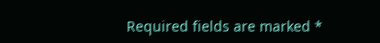Required fields are marked *